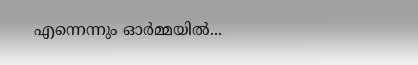എന്നെന്നും ഓർമ്മയിൽ...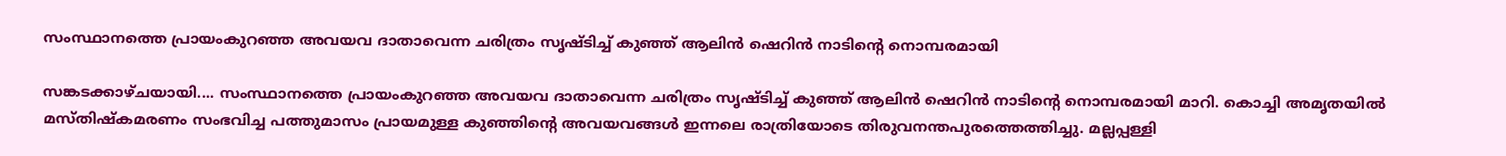സംസ്ഥാനത്തെ പ്രായംകുറഞ്ഞ അവയവ ദാതാവെന്ന ചരിത്രം സൃഷ്ടിച്ച് കുഞ്ഞ് ആലിൻ ഷെറിൻ നാടിന്റെ നൊമ്പരമായി

സങ്കടക്കാഴ്ചയായി.... സംസ്ഥാനത്തെ പ്രായംകുറഞ്ഞ അവയവ ദാതാവെന്ന ചരിത്രം സൃഷ്ടിച്ച് കുഞ്ഞ് ആലിൻ ഷെറിൻ നാടിന്റെ നൊമ്പരമായി മാറി. കൊച്ചി അമൃതയിൽ മസ്തിഷ്കമരണം സംഭവിച്ച പത്തുമാസം പ്രായമുള്ള കുഞ്ഞിന്റെ അവയവങ്ങൾ ഇന്നലെ രാത്രിയോടെ തിരുവനന്തപുരത്തെത്തിച്ചു. മല്ലപ്പള്ളി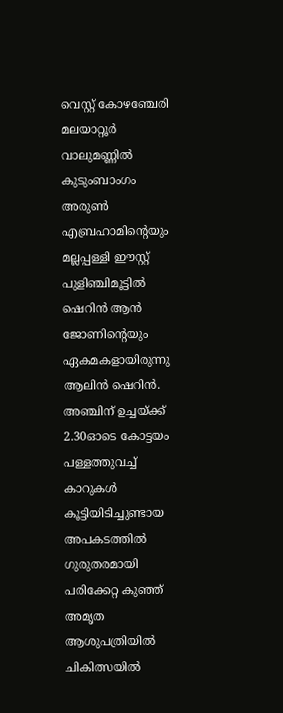വെസ്റ്റ് കോഴഞ്ചേരി മലയാറ്റൂർ വാലുമണ്ണിൽ കുടുംബാംഗം അരുൺ എബ്രഹാമിന്റെയും മല്ലപ്പള്ളി ഈസ്റ്റ് പുളിഞ്ചിമൂട്ടിൽ ഷെറിൻ ആൻ ജോണിന്റെയും ഏകമകളായിരുന്നു ആലിൻ ഷെറിൻ.
അഞ്ചിന് ഉച്ചയ്ക്ക് 2.30ഓടെ കോട്ടയം പള്ളത്തുവച്ച് കാറുകൾ കൂട്ടിയിടിച്ചുണ്ടായ അപകടത്തിൽ ഗുരുതരമായി പരിക്കേറ്റ കുഞ്ഞ് അമൃത ആശുപത്രിയിൽ ചികിത്സയിൽ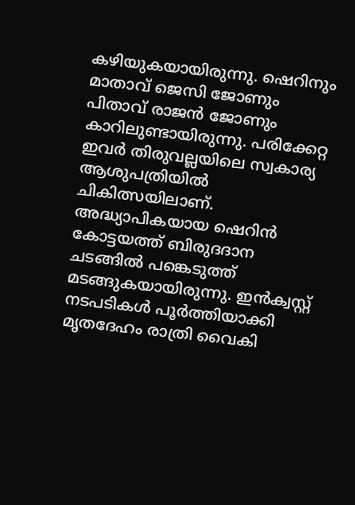കഴിയുകയായിരുന്നു. ഷെറിനും മാതാവ് ജെസി ജോണും പിതാവ് രാജൻ ജോണും കാറിലുണ്ടായിരുന്നു. പരിക്കേറ്റ ഇവർ തിരുവല്ലയിലെ സ്വകാര്യ ആശുപത്രിയിൽ ചികിത്സയിലാണ്.
അദ്ധ്യാപികയായ ഷെറിൻ കോട്ടയത്ത് ബിരുദദാന ചടങ്ങിൽ പങ്കെടുത്ത് മടങ്ങുകയായിരുന്നു. ഇൻക്വസ്റ്റ് നടപടികൾ പൂർത്തിയാക്കി മൃതദേഹം രാത്രി വൈകി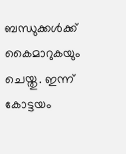ബന്ധുക്കൾക്ക് കൈമാറുകയും ചെയ്തു. ഇന്ന് കോട്ടയം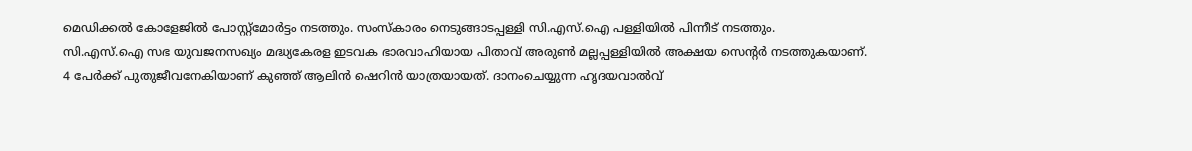മെഡിക്കൽ കോളേജിൽ പോസ്റ്റ്മോർട്ടം നടത്തും. സംസ്കാരം നെടുങ്ങാടപ്പള്ളി സി.എസ്.ഐ പള്ളിയിൽ പിന്നീട് നടത്തും.
സി.എസ്.ഐ സഭ യുവജനസഖ്യം മദ്ധ്യകേരള ഇടവക ഭാരവാഹിയായ പിതാവ് അരുൺ മല്ലപ്പള്ളിയിൽ അക്ഷയ സെന്റർ നടത്തുകയാണ്.
4 പേർക്ക് പുതുജീവനേകിയാണ് കുഞ്ഞ് ആലിൻ ഷെറിൻ യാത്രയായത്. ദാനംചെയ്യുന്ന ഹൃദയവാൽവ്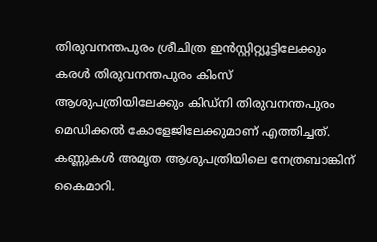തിരുവനന്തപുരം ശ്രീചിത്ര ഇൻസ്റ്റിറ്റ്യൂട്ടിലേക്കും കരൾ തിരുവനന്തപുരം കിംസ് ആശുപത്രിയിലേക്കും കിഡ്നി തിരുവനന്തപുരം മെഡിക്കൽ കോളേജിലേക്കുമാണ് എത്തിച്ചത്.
കണ്ണുകൾ അമൃത ആശുപത്രിയിലെ നേത്രബാങ്കിന് കൈമാറി.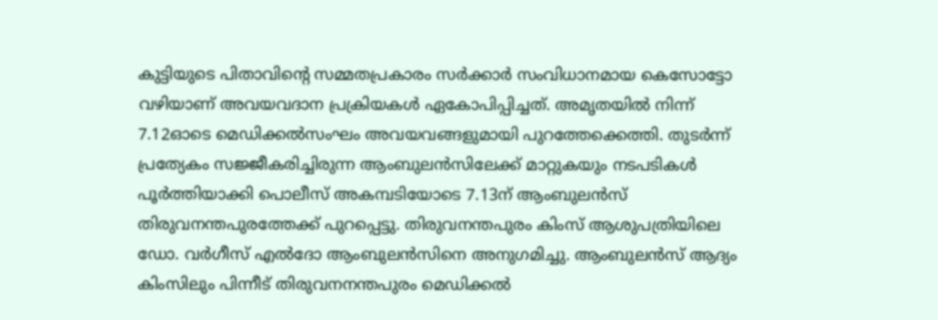കുട്ടിയുടെ പിതാവിന്റെ സമ്മതപ്രകാരം സർക്കാർ സംവിധാനമായ കെസോട്ടോ വഴിയാണ് അവയവദാന പ്രക്രിയകൾ ഏകോപിപ്പിച്ചത്. അമൃതയിൽ നിന്ന് 7.12ഓടെ മെഡിക്കൽസംഘം അവയവങ്ങളുമായി പുറത്തേക്കെത്തി. തുടർന്ന് പ്രത്യേകം സജ്ജീകരിച്ചിരുന്ന ആംബുലൻസിലേക്ക് മാറ്റുകയും നടപടികൾ പൂർത്തിയാക്കി പൊലീസ് അകമ്പടിയോടെ 7.13ന് ആംബുലൻസ് തിരുവനന്തപുരത്തേക്ക് പുറപ്പെട്ടു. തിരുവനന്തപുരം കിംസ് ആശുപത്രിയിലെ ഡോ. വർഗീസ് എൽദോ ആംബുലൻസിനെ അനുഗമിച്ചു. ആംബുലൻസ് ആദ്യം കിംസിലും പിന്നീട് തിരുവനനന്തപുരം മെഡിക്കൽ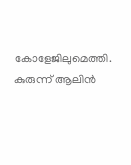കോളേജിലുമെത്തി.
കുരുന്ന് ആലിൻ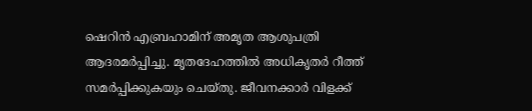ഷെറിൻ എബ്രഹാമിന് അമൃത ആശുപത്രി ആദരമർപ്പിച്ചു. മൃതദേഹത്തിൽ അധികൃതർ റീത്ത് സമർപ്പിക്കുകയും ചെയ്തു. ജീവനക്കാർ വിളക്ക്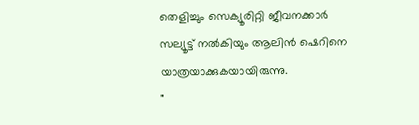തെളിച്ചും സെക്യൂരിറ്റി ജീവനക്കാർ സല്യൂട്ട് നൽകിയും ആലിൻ ഷെറിനെ യാത്രയാക്കുകയായിരുന്നു.
"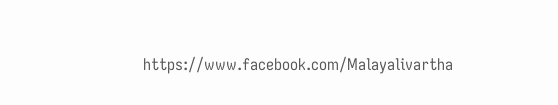https://www.facebook.com/Malayalivartha